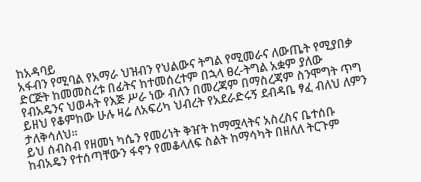ከአዳባይ
አፋብን የሚባል የአማራ ህዝብን የህልውና ትግል የሚመራና ለውጤት የሚያበቃ ድርጅት ከመመስረቱ በፊትና ከተመሰረተም በኋላ ፀረ-ትግል አቋም ያለው የብአዴንና ህወሓት የእጅ ሥራ ነው ብለን በመረጃም በማስረጃም ስንሞግት ጥግ ይዘህ የቆምከው ሁሉ ዛሬ ለአፍሪካ ህብረት የአደራድሩኝ ደብዳቤ ፃፈ ብለህ ለምን ታለቅሳለህ።
ይህ ሰብስብ የዘመነ ካሴን የመሪነት ቅዠት ከማሟላትና አስረስና ቤተሰቡ ከብአዴን የተሰጣቸውን ፋኖን የመቆላለፍ ስልት ከማሳካት በዘለለ ትርጉም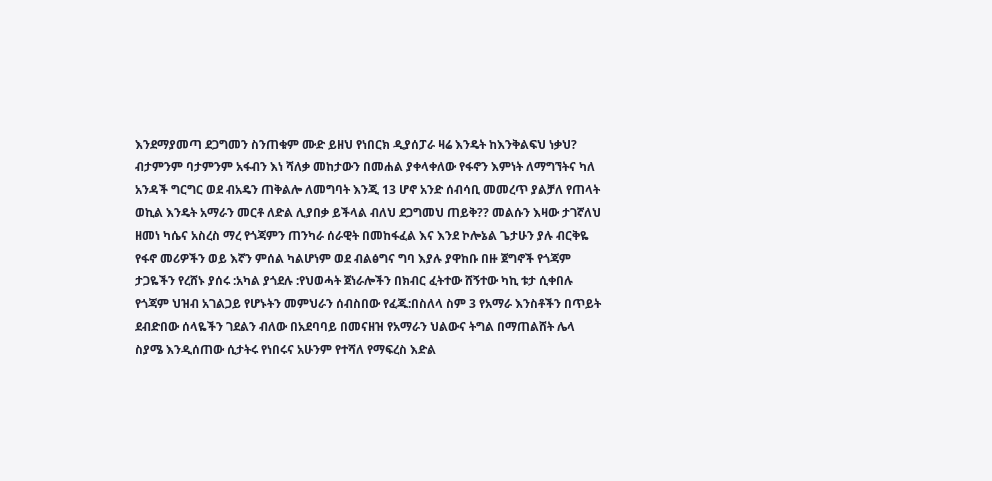እንደማያመጣ ደጋግመን ስንጠቁም ሙድ ይዘህ የነበርክ ዲያሰፓራ ዛሬ እንዴት ከእንቅልፍህ ነቃህ?
ብታምንም ባታምንም አፋብን እነ ሻለቃ መከታውን በመሐል ያቀላቀለው የፋኖን እምነት ለማግኘትና ካለ አንዳች ግርግር ወደ ብአዴን ጠቅልሎ ለመግባት እንጂ 13 ሆኖ አንድ ሰብሳቢ መመረጥ ያልቻለ የጠላት ወኪል እንዴት አማራን መርቶ ለድል ሊያበቃ ይችላል ብለህ ደጋግመህ ጠይቅ?? መልሱን እዛው ታገኛለህ
ዘመነ ካሴና አስረስ ማረ የጎጃምን ጠንካራ ሰራዊት በመከፋፈል እና እንደ ኮሎኔል ጌታሁን ያሉ ብርቅዬ የፋኖ መሪዎችን ወይ እኛን ምሰል ካልሆነም ወደ ብልፅግና ግባ እያሉ ያዋከቡ በዙ ጀግኖች የጎጃም ታጋዬችን የረሸኑ ያሰሩ :አካል ያጎደሉ :የህወሓት ጀነራሎችን በክብር ፈትተው ሸኝተው ካኪ ቱታ ሲቀበሉ የጎጃም ህዝብ አገልጋይ የሆኑትን መምህራን ሰብስበው የፈጁ:በስለላ ስም 3 የአማራ እንስቶችን በጥይት ደብድበው ሰላዬችን ገደልን ብለው በአደባባይ በመናዘዝ የአማራን ህልውና ትግል በማጠልሸት ሌላ ስያሜ እንዲሰጠው ሲታትሩ የነበሩና አሁንም የተሻለ የማፍረስ እድል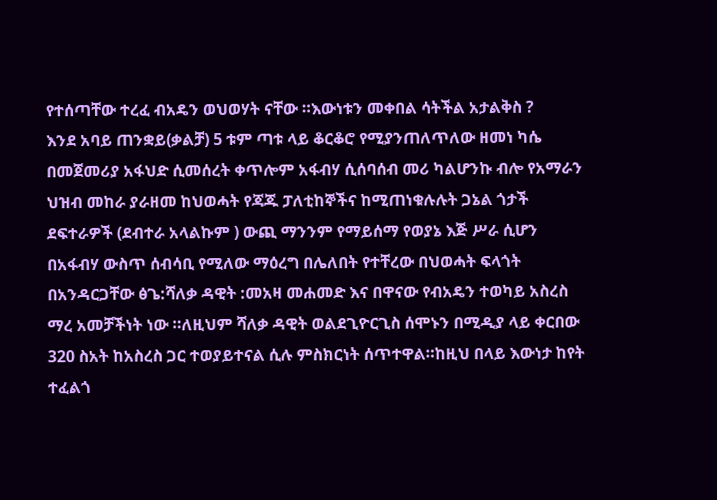የተሰጣቸው ተረፈ ብአዴን ወህወሃት ናቸው ።እውነቱን መቀበል ሳትችል አታልቅስ ?
እንደ አባይ ጠንቋይ(ቃልቻ) 5 ቱም ጣቱ ላይ ቆርቆሮ የሚያንጠለጥለው ዘመነ ካሴ በመጀመሪያ አፋህድ ሲመሰረት ቀጥሎም አፋብሃ ሲሰባሰብ መሪ ካልሆንኩ ብሎ የአማራን ህዝብ መከራ ያራዘመ ከህወሓት የጃጁ ፓለቲከኞችና ከሚጠነቁሉሉት ጋኔል ጎታች ደፍተራዎች (ደብተራ አላልኩም ) ውጪ ማንንም የማይሰማ የወያኔ እጅ ሥራ ሲሆን በአፋብሃ ውስጥ ሰብሳቢ የሚለው ማዕረግ በሌለበት የተቸረው በህወሓት ፍላጎት በአንዳርጋቸው ፅጌ:ሻለቃ ዳዊት :መአዛ መሐመድ እና በዋናው የብአዴን ተወካይ አስረስ ማረ አመቻችነት ነው ።ለዚህም ሻለቃ ዳዊት ወልደጊዮርጊስ ሰሞኑን በሚዲያ ላይ ቀርበው 320 ስአት ከአስረስ ጋር ተወያይተናል ሲሉ ምስክርነት ሰጥተዋል።ከዚህ በላይ እውነታ ከየት ተፈልጎ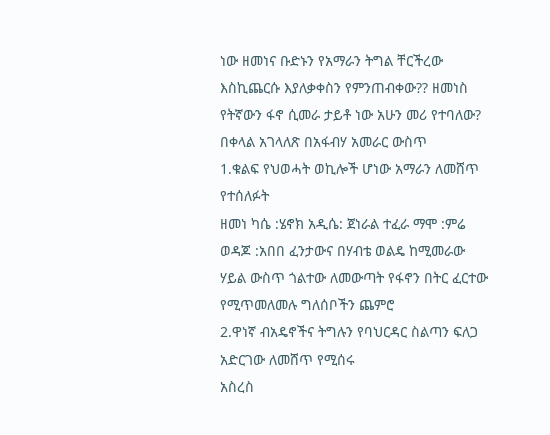ነው ዘመነና ቡድኑን የአማራን ትግል ቸርችረው እስኪጨርሱ እያለቃቀስን የምንጠብቀው?? ዘመነስ የትኛውን ፋኖ ሲመራ ታይቶ ነው አሁን መሪ የተባለው?
በቀላል አገላለጽ በአፋብሃ አመራር ውስጥ
1.ቁልፍ የህወሓት ወኪሎች ሆነው አማራን ለመሸጥ የተሰለፉት
ዘመነ ካሴ :ሄኖክ አዲሴ: ጀነራል ተፈራ ማሞ :ምሬ ወዳጆ :አበበ ፈንታውና በሃብቴ ወልዴ ከሚመራው ሃይል ውስጥ ጎልተው ለመውጣት የፋኖን በትር ፈርተው የሚጥመለመሉ ግለሰቦችን ጨምሮ
2.ዋነኛ ብአዴኖችና ትግሉን የባህርዳር ስልጣን ፍለጋ አድርገው ለመሸጥ የሚሰሩ
አስረስ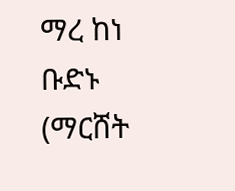ማረ ከነ ቡድኑ (ማርሸት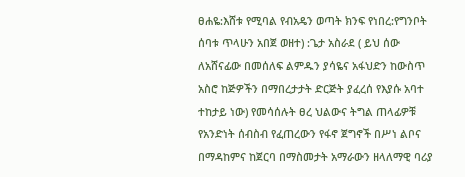ፀሐዬ:እሸቱ የሚባል የብአዴን ወጣት ክንፍ የነበረ:የግንቦት ሰባቱ ጥላሁን አበጀ ወዘተ) :ጌታ አስራደ ( ይህ ሰው ለአሸናፊው በመሰለፍ ልምዱን ያሳዬና አፋህድን ከውስጥ አስሮ ከጅዎችን በማበረታታት ድርጅት ያፈረሰ የእያሱ አባተ ተከታይ ነው) የመሳሰሉት ፀረ ህልውና ትግል ጠላፊዎቹ የአንድነት ሰብስብ የፈጠረውን የፋኖ ጀግኖች በሥነ ልቦና በማዳከምና ከጀርባ በማስመታት አማራውን ዘላለማዊ ባሪያ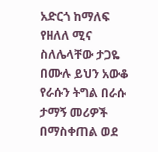አድርጎ ከማለፍ የዘለለ ሚና ስለሌላቸው ታጋዬ በሙሉ ይህን አውቆ የራሱን ትግል በራሱ ታማኝ መሪዎች በማስቀጠል ወደ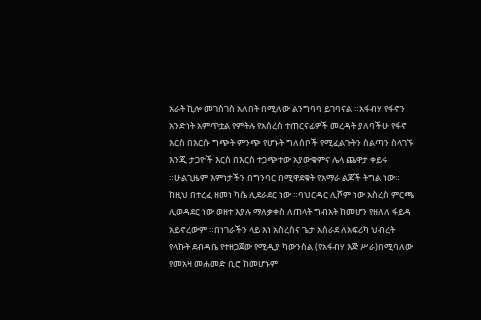አራት ኪሎ መገስገስ አለበት በሚለው ልንግባባ ይገባናል ።አፋብሃ የፋኖን አንድነት አምጥቷል የምትሉ የአሰረስ ተጠርናፊዎች መረዳት ያለባችሁ የፋኖ እርስ በእርሱ ግጭት ምንጭ የሆኑት ግለሰቦች የሚፈልጉትን ስልጣን ስላገኙ እንጂ ታጋዮች እርስ በእርስ ተጋጭተው አያውቁምና ሌላ ጨዋታ ቀይሩ ።ሁልጊዜም እምነታችን በግንባር በሚዋደቁት የአማራ ልጆች ትግል ነው።
ከዚህ በተረፈ ዘመነ ካሴ ሊደራደር ነው ።ባህርዳር ሊሾም ነው አስረስ ምርጫ ሊወዳደር ነው ወዘተ እያሉ ማለቃቀስ ለጠላት ግብአት ከመሆን የዘለለ ፋይዳ አይኖረውም ።በነገራችን ላይ እነ አስረስና ጌታ አሰራደ ለአፍሪካ ህብረት የላኩት ደብዳቤ የተዘጋጀው የሚዲያ ካውንስል (የአፋብሃ እጅ ሥራ)በሚባለው የመአዛ መሐመድ ቢሮ ከመሆኑም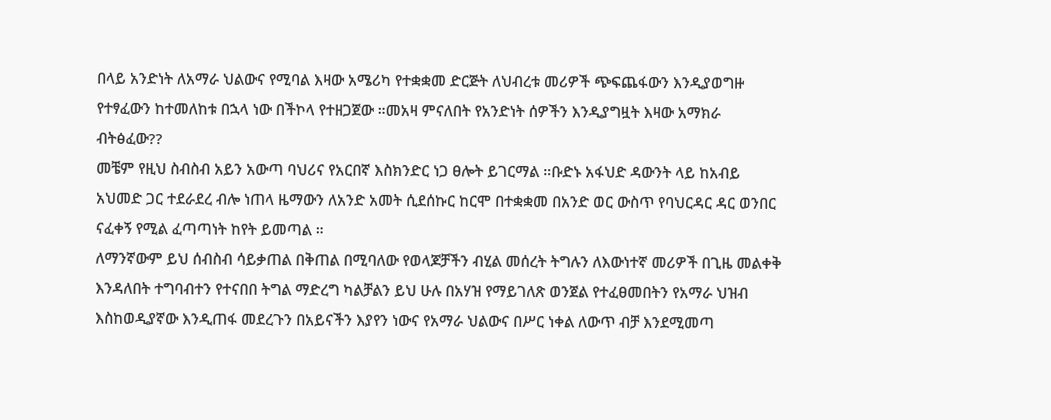በላይ አንድነት ለአማራ ህልውና የሚባል እዛው አሜሪካ የተቋቋመ ድርጅት ለህብረቱ መሪዎች ጭፍጨፋውን እንዲያወግዙ የተፃፈውን ከተመለከቱ በኋላ ነው በችኮላ የተዘጋጀው ።መአዛ ምናለበት የአንድነት ሰዎችን እንዲያግዟት እዛው አማክራ ብትፅፈው??
መቼም የዚህ ስብስብ አይን አውጣ ባህሪና የአርበኛ እስክንድር ነጋ ፀሎት ይገርማል ።ቡድኑ አፋህድ ዳውንት ላይ ከአብይ አህመድ ጋር ተደራደረ ብሎ ነጠላ ዜማውን ለአንድ አመት ሲደሰኩር ከርሞ በተቋቋመ በአንድ ወር ውስጥ የባህርዳር ዳር ወንበር ናፈቀኝ የሚል ፈጣጣነት ከየት ይመጣል ።
ለማንኛውም ይህ ሰብስብ ሳይቃጠል በቅጠል በሚባለው የወላጆቻችን ብሂል መሰረት ትግሉን ለእውነተኛ መሪዎች በጊዜ መልቀቅ እንዳለበት ተግባብተን የተናበበ ትግል ማድረግ ካልቻልን ይህ ሁሉ በአሃዝ የማይገለጽ ወንጀል የተፈፀመበትን የአማራ ህዝብ እስከወዲያኛው እንዲጠፋ መደረጉን በአይናችን እያየን ነውና የአማራ ህልውና በሥር ነቀል ለውጥ ብቻ እንደሚመጣ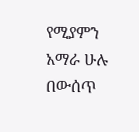የሚያምን አማራ ሁሉ በውሰጥ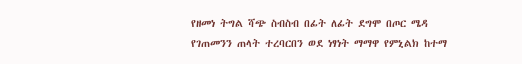የዘመነ ትግል ሻጭ ስብስብ በፊት ለፊት ደግሞ በጦር ሜዳ የገጠመንን ጠላት ተረባርበን ወደ ነፃነት ማማዋ የምኒልክ ከተማ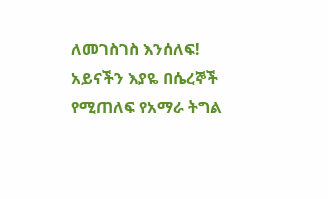ለመገስገስ እንሰለፍ!
አይናችን እያዬ በሴረኞች የሚጠለፍ የአማራ ትግል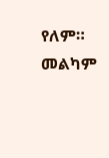የለም።
መልካም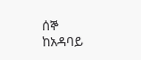ሰኞ
ከአዳባይ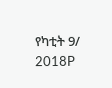የካቲት 9/ 2018P